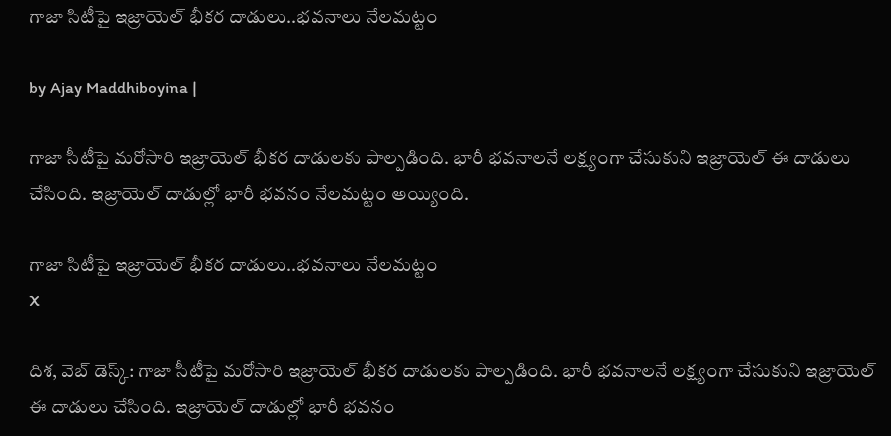గాజా సిటీపై ఇజ్రాయెల్ భీకర దాడులు..భవనాలు నేలమట్టం

by Ajay Maddhiboyina |

గాజా సీటీపై మరోసారి ఇజ్రాయెల్ భీకర దాడులకు పాల్పడింది. భారీ భవనాలనే లక్ష్యంగా చేసుకుని ఇజ్రాయెల్ ఈ దాడులు చేసింది. ఇజ్రాయెల్ దాడుల్లో భారీ భవనం నేలమట్టం అయ్యింది.

గాజా సిటీపై ఇజ్రాయెల్ భీకర దాడులు..భవనాలు నేలమట్టం
X

దిశ‌, వెబ్ డెస్క్: గాజా సీటీపై మరోసారి ఇజ్రాయెల్ భీకర దాడులకు పాల్పడింది. భారీ భవనాలనే లక్ష్యంగా చేసుకుని ఇజ్రాయెల్ ఈ దాడులు చేసింది. ఇజ్రాయెల్ దాడుల్లో భారీ భవనం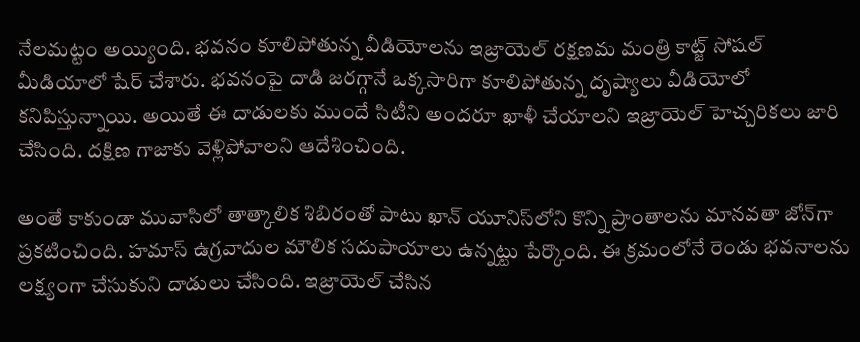నేలమట్టం అయ్యింది. భవనం కూలిపోతున్న వీడియోలను ఇజ్రాయెల్ రక్షణమ మంత్రి కాట్జ్ సోషల్ మీడియాలో షేర్ చేశారు. భవనంపై దాడి జరగ్గానే ఒక్కసారిగా కూలిపోతున్న దృష్యాలు వీడియోలో క‌నిపిస్తున్నాయి. అయితే ఈ దాడులకు ముందే సిటీని అందరూ ఖాళీ చేయాలని ఇజ్రాయెల్ హెచ్చరికలు జారి చేసింది. దక్షిణ గాజాకు వెళ్లిపోవాలని ఆదేశించింది.

అంతే కాకుండా మువాసిలో తాత్కాలిక శిబిరంతో పాటు ఖాన్ యూనిస్‌లోని కొన్ని ప్రాంతాలను మానవతా జోన్‌గా ప్రకటించింది. హ‌మాస్ ఉగ్ర‌వాదుల మౌలిక స‌దుపాయాలు ఉన్న‌ట్టు పేర్కొంది. ఈ క్రమంలోనే రెండు భ‌వ‌నాల‌ను లక్ష్యంగా చేసుకుని దాడులు చేసింది. ఇజ్రాయెల్ చేసిన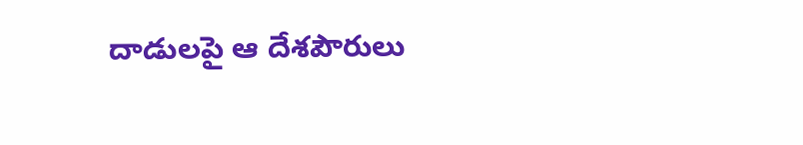దాడుల‌పై ఆ దేశ‌పౌరులు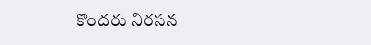కొంద‌రు నిర‌స‌న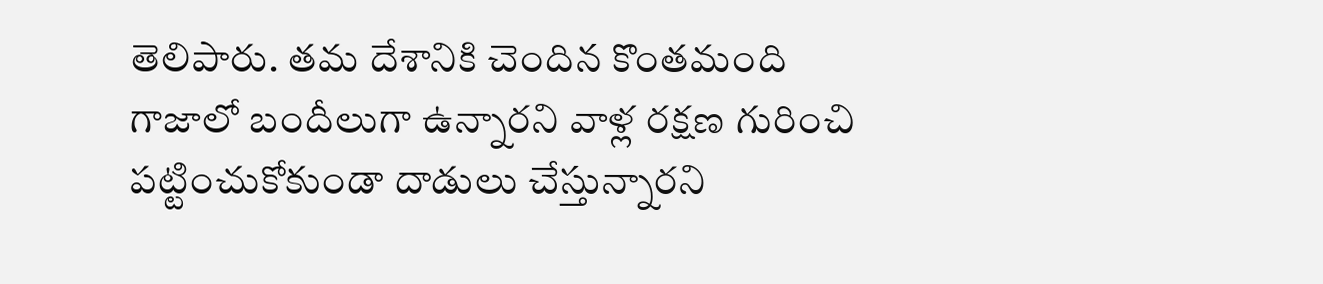తెలిపారు. త‌మ దేశానికి చెందిన కొంత‌మంది గాజాలో బందీలుగా ఉన్నార‌ని వాళ్ల ర‌క్ష‌ణ గురించి ప‌ట్టించుకోకుండా దాడులు చేస్తున్నార‌ని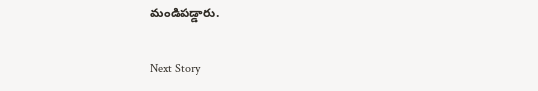మండిప‌డ్డారు.

Next Story